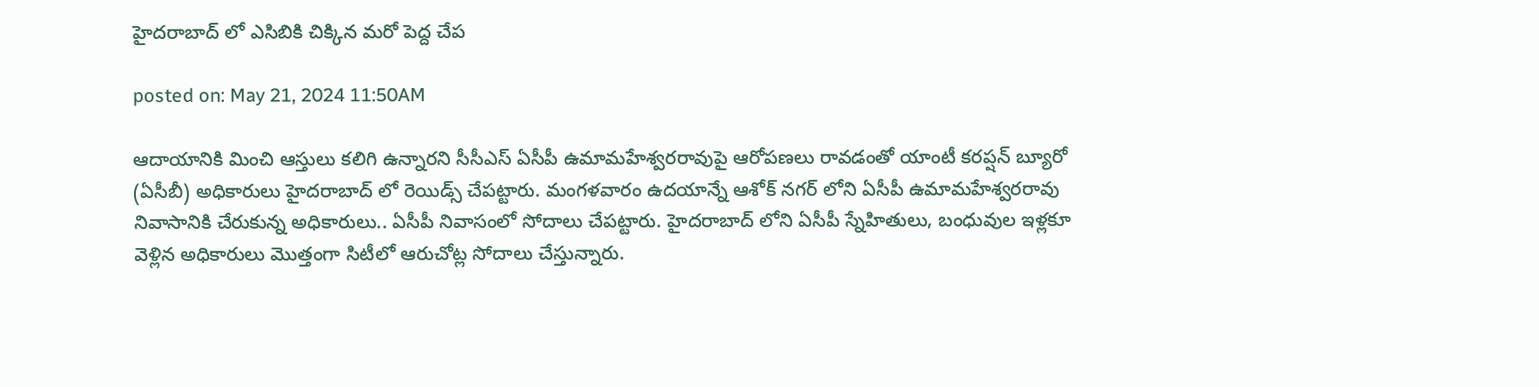హైదరాబాద్ లో ఎసిబికి చిక్కిన మరో పెద్ద చేప

posted on: May 21, 2024 11:50AM

ఆదాయానికి మించి ఆస్తులు కలిగి ఉన్నారని సీసీఎస్ ఏసీపీ ఉమామహేశ్వరరావుపై ఆరోపణలు రావడంతో యాంటీ కరప్షన్ బ్యూరో (ఏసీబీ) అధికారులు హైదరాబాద్ లో రెయిడ్స్ చేపట్టారు. మంగళవారం ఉదయాన్నే ఆశోక్ నగర్ లోని ఏసీపీ ఉమామహేశ్వరరావు నివాసానికి చేరుకున్న అధికారులు.. ఏసీపీ నివాసంలో సోదాలు చేపట్టారు. హైదరాబాద్ లోని ఏసీపీ స్నేహితులు, బంధువుల ఇళ్లకూ వెళ్లిన అధికారులు మొత్తంగా సిటీలో ఆరుచోట్ల సోదాలు చేస్తున్నారు.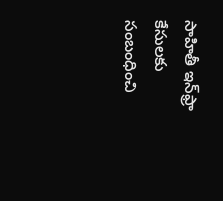సాహితీ ఇన్‌ఫ్రా కేసులకు సంబంధించి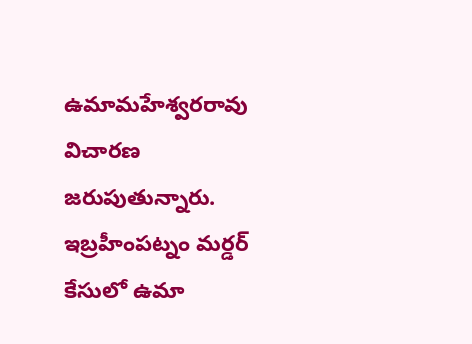ఉమామహేశ్వరరావు విచారణ జరుపుతున్నారు. ఇబ్రహీంపట్నం మర్డర్‌ కేసులో ఉమా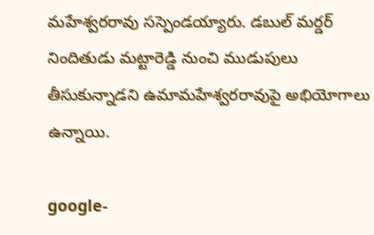మహేశ్వరరావు సస్పెండయ్యారు. డబుల్‌ మర్డర్‌ నిందితుడు మట్టారెడ్డి నుంచి ముడుపులు తీసుకున్నాడని ఉమామహేశ్వరరావుపై అభియోగాలు ఉన్నాయి.

google-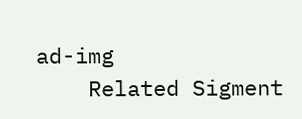ad-img
    Related Sigment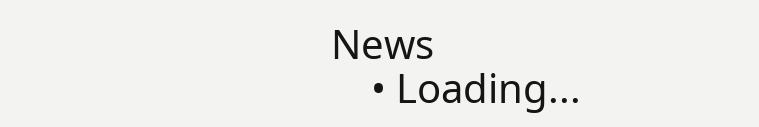News
    • Loading...